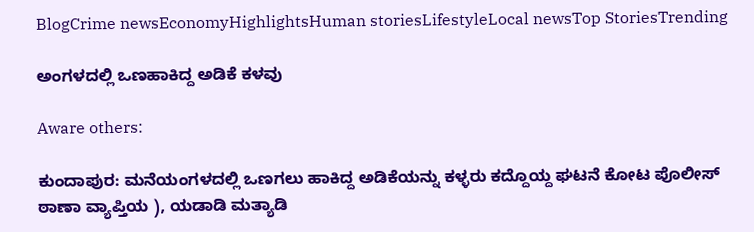BlogCrime newsEconomyHighlightsHuman storiesLifestyleLocal newsTop StoriesTrending

ಅಂಗಳದಲ್ಲಿ ಒಣಹಾಕಿದ್ದ ಅಡಿಕೆ ಕಳವು

Aware others:

ಕುಂದಾಪುರ: ಮನೆಯಂಗಳದಲ್ಲಿ ಒಣಗಲು ಹಾಕಿದ್ದ ಅಡಿಕೆಯನ್ನು ಕಳ್ಳರು ಕದ್ದೊಯ್ದ ಘಟನೆ ಕೋಟ ಪೊಲೀಸ್ ಠಾಣಾ ವ್ಯಾಪ್ತಿಯ ), ಯಡಾಡಿ ಮತ್ಯಾಡಿ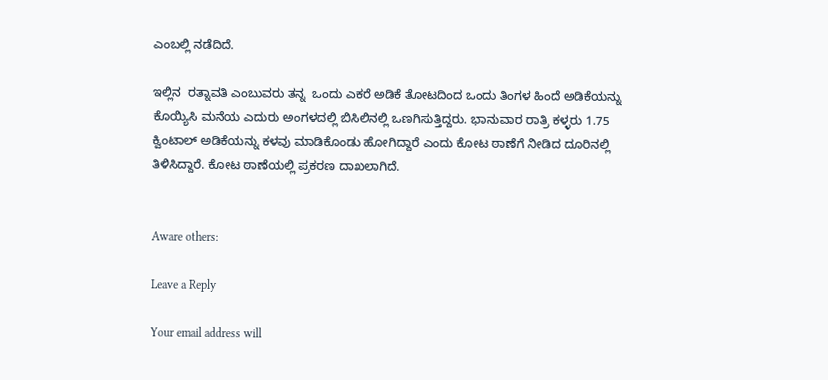ಎಂಬಲ್ಲಿ ನಡೆದಿದೆ.

ಇಲ್ಲಿನ  ರತ್ನಾವತಿ ಎಂಬುವರು ತನ್ನ  ಒಂದು ಎಕರೆ ಅಡಿಕೆ ತೋಟದಿಂದ ಒಂದು ತಿಂಗಳ ಹಿಂದೆ ಅಡಿಕೆಯನ್ನು ಕೊಯ್ಯಿಸಿ ಮನೆಯ ಎದುರು ಅಂಗಳದಲ್ಲಿ ಬಿಸಿಲಿನಲ್ಲಿ ಒಣಗಿಸುತ್ತಿದ್ದರು. ಭಾನುವಾರ ರಾತ್ರಿ ಕಳ್ಳರು 1.75 ಕ್ವಿಂಟಾಲ್‌ ಅಡಿಕೆಯನ್ನು ಕಳವು ಮಾಡಿಕೊಂಡು ಹೋಗಿದ್ದಾರೆ ಎಂದು ಕೋಟ ಠಾಣೆಗೆ ನೀಡಿದ ದೂರಿನಲ್ಲಿ ತಿಳಿಸಿದ್ದಾರೆ. ಕೋಟ ಠಾಣೆಯಲ್ಲಿ ಪ್ರಕರಣ ದಾಖಲಾಗಿದೆ.


Aware others:

Leave a Reply

Your email address will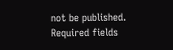not be published. Required fields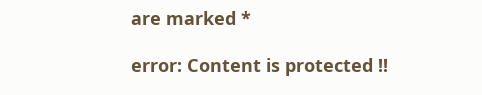are marked *

error: Content is protected !!